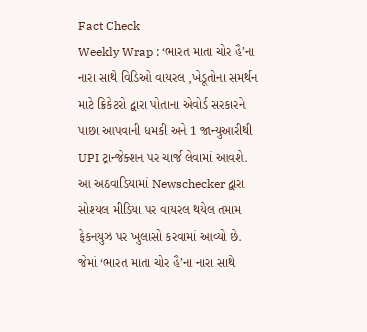Fact Check
Weekly Wrap : ‘ભારત માતા ચોર હૈ’ના નારા સાથે વિડિઓ વાયરલ ,ખેડૂતોના સમર્થન માટે ક્રિકેટરો દ્વારા પોતાના એવોર્ડ સરકારને પાછા આપવાની ધમકી અને 1 જાન્યુઆરીથી UPI ટ્રાન્જેક્શન પર ચાર્જ લેવામાં આવશે.
આ અઠવાડિયામાં Newschecker દ્વારા સોશ્યલ મીડિયા પર વાયરલ થયેલ તમામ ફેકનયુઝ પર ખુલાસો કરવામાં આવ્યો છે. જેમાં ‘ભારત માતા ચોર હૈ’ના નારા સાથે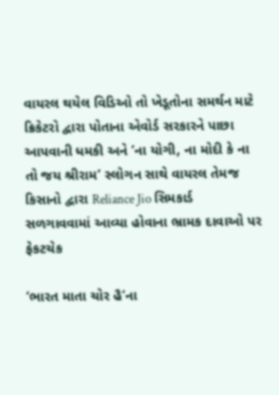વાયરલ થયેલ વિડિઓ તો ખેડૂતોના સમર્થન માટે ક્રિકેટરો દ્વારા પોતાના એવોર્ડ સરકારને પાછા આપવાની ધમકી અને ‘ના યોગી, ના મોદી કે ના તો જય શ્રીરામ’ સ્લોગન સાથે વાયરલ તેમજ કિસાનો દ્વારા Reliance Jio સિમકાર્ડ સળગાવવામાં આવ્યા હોવાના ભ્રામક દાવાઓ પર ફેકટચેક

‘ભારત માતા ચોર હૈ’ના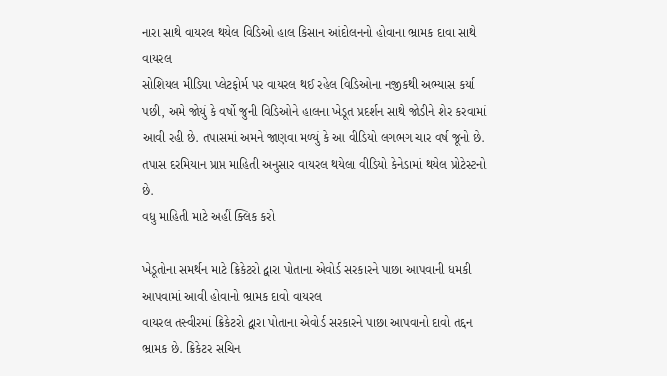નારા સાથે વાયરલ થયેલ વિડિઓ હાલ કિસાન આંદોલનનો હોવાના ભ્રામક દાવા સાથે વાયરલ
સોશિયલ મીડિયા પ્લેટફોર્મ પર વાયરલ થઈ રહેલ વિડિઓના નજીકથી અભ્યાસ કર્યા પછી, અમે જોયું કે વર્ષો જુની વિડિઓને હાલના ખેડૂત પ્રદર્શન સાથે જોડીને શેર કરવામાં આવી રહી છે. તપાસમાં અમને જાણવા મળ્યું કે આ વીડિયો લગભગ ચાર વર્ષ જૂનો છે. તપાસ દરમિયાન પ્રાપ્ત માહિતી અનુસાર વાયરલ થયેલા વીડિયો કેનેડામાં થયેલ પ્રોટેસ્ટનો છે.
વધુ માહિતી માટે અહીં ક્લિક કરો

ખેડૂતોના સમર્થન માટે ક્રિકેટરો દ્વારા પોતાના એવોર્ડ સરકારને પાછા આપવાની ધમકી આપવામાં આવી હોવાનો ભ્રામક દાવો વાયરલ
વાયરલ તસ્વીરમાં ક્રિકેટરો દ્વારા પોતાના એવોર્ડ સરકારને પાછા આપવાનો દાવો તદ્દન ભ્રામક છે. ક્રિકેટર સચિન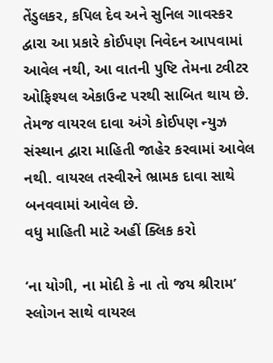તેંડુલકર, કપિલ દેવ અને સુનિલ ગાવસ્કર દ્વારા આ પ્રકારે કોઈપણ નિવેદન આપવામાં આવેલ નથી, આ વાતની પુષ્ટિ તેમના ટ્વીટર ઓફિશ્યલ એકાઉન્ટ પરથી સાબિત થાય છે. તેમજ વાયરલ દાવા અંગે કોઈપણ ન્યુઝ સંસ્થાન દ્વારા માહિતી જાહેર કરવામાં આવેલ નથી. વાયરલ તસ્વીરને ભ્રામક દાવા સાથે બનવવામાં આવેલ છે.
વધુ માહિતી માટે અહીં ક્લિક કરો

‘ના યોગી, ના મોદી કે ના તો જય શ્રીરામ’ સ્લોગન સાથે વાયરલ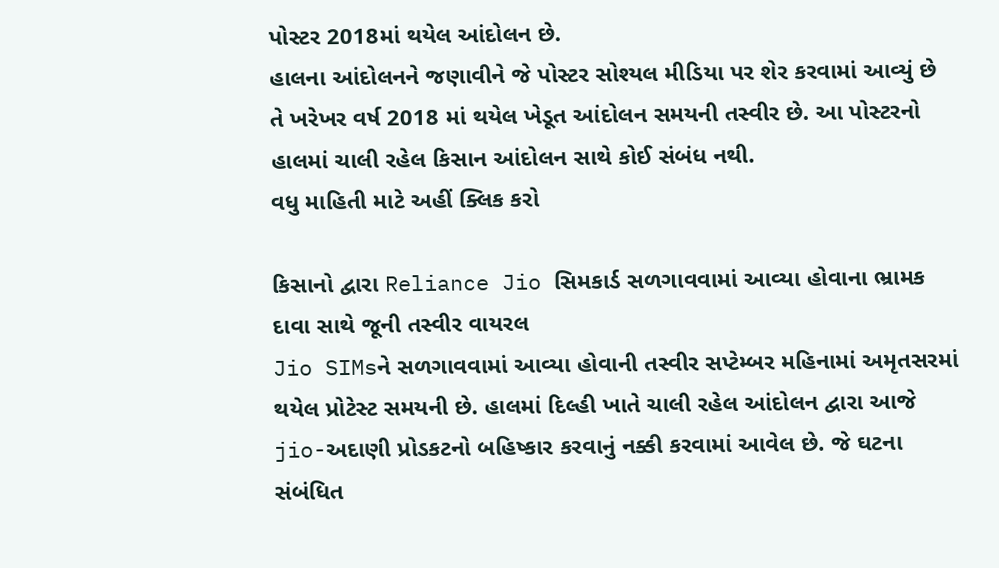પોસ્ટર 2018માં થયેલ આંદોલન છે.
હાલના આંદોલનને જણાવીને જે પોસ્ટર સોશ્યલ મીડિયા પર શેર કરવામાં આવ્યું છે તે ખરેખર વર્ષ 2018 માં થયેલ ખેડૂત આંદોલન સમયની તસ્વીર છે. આ પોસ્ટરનો હાલમાં ચાલી રહેલ કિસાન આંદોલન સાથે કોઈ સંબંધ નથી.
વધુ માહિતી માટે અહીં ક્લિક કરો

કિસાનો દ્વારા Reliance Jio સિમકાર્ડ સળગાવવામાં આવ્યા હોવાના ભ્રામક દાવા સાથે જૂની તસ્વીર વાયરલ
Jio SIMsને સળગાવવામાં આવ્યા હોવાની તસ્વીર સપ્ટેમ્બર મહિનામાં અમૃતસરમાં થયેલ પ્રોટેસ્ટ સમયની છે. હાલમાં દિલ્હી ખાતે ચાલી રહેલ આંદોલન દ્વારા આજે jio-અદાણી પ્રોડકટનો બહિષ્કાર કરવાનું નક્કી કરવામાં આવેલ છે. જે ઘટના સંબંધિત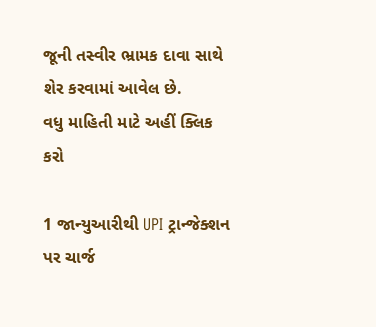જૂની તસ્વીર ભ્રામક દાવા સાથે શેર કરવામાં આવેલ છે.
વધુ માહિતી માટે અહીં ક્લિક કરો

1 જાન્યુઆરીથી UPI ટ્રાન્જેક્શન પર ચાર્જ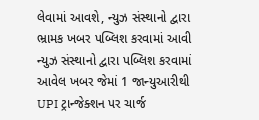લેવામાં આવશે, ન્યુઝ સંસ્થાનો દ્વારા ભ્રામક ખબર પબ્લિશ કરવામાં આવી
ન્યુઝ સંસ્થાનો દ્વારા પબ્લિશ કરવામાં આવેલ ખબર જેમાં 1 જાન્યુઆરીથી UPI ટ્રાન્જેક્શન પર ચાર્જ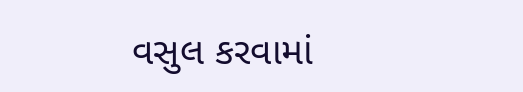વસુલ કરવામાં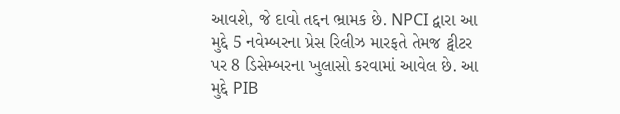આવશે, જે દાવો તદ્દન ભ્રામક છે. NPCI દ્વારા આ મુદ્દે 5 નવેમ્બરના પ્રેસ રિલીઝ મારફતે તેમજ ટ્વીટર પર 8 ડિસેમ્બરના ખુલાસો કરવામાં આવેલ છે. આ મુદ્દે PIB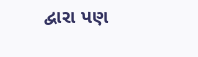દ્વારા પણ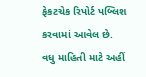ફેકટચેક રિપોર્ટ પબ્લિશ કરવામાં આવેલ છે.
વધુ માહિતી માટે અહીં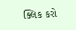ક્લિક કરો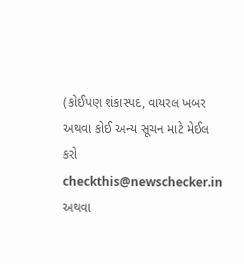(કોઈપણ શંકાસ્પદ, વાયરલ ખબર અથવા કોઈ અન્ય સૂચન માટે મેઈલ કરો checkthis@newschecker.in અથવા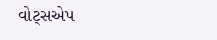વોટ્સએપ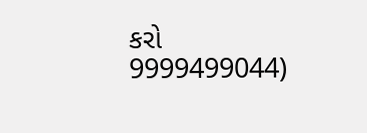કરો 9999499044)